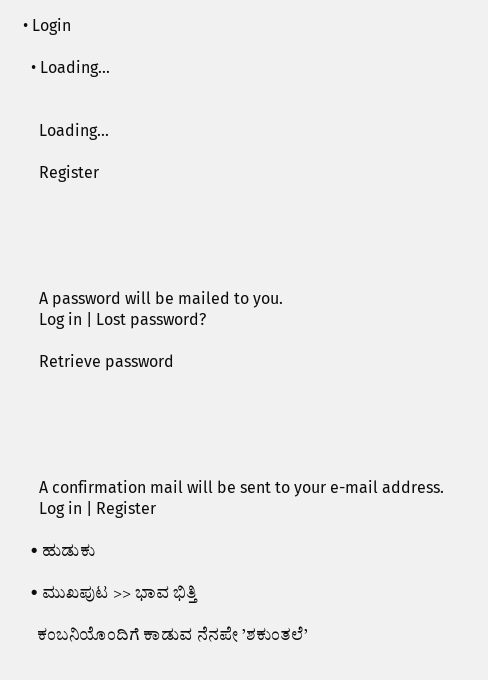• Login

  • Loading...


    Loading...

    Register





    A password will be mailed to you.
    Log in | Lost password?

    Retrieve password





    A confirmation mail will be sent to your e-mail address.
    Log in | Register

  • ಹುಡುಕು

  • ಮುಖಪುಟ >> ಭಾವ ಭಿತ್ತಿ

    ಕಂಬನಿಯೊಂದಿಗೆ ಕಾಡುವ ನೆನಪೇ ’ಶಕುಂತಲೆ’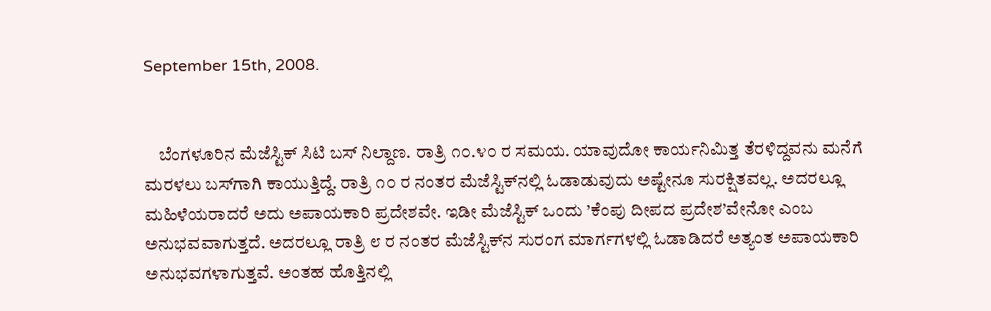September 15th, 2008.


    ಬೆಂಗಳೂರಿನ ಮೆಜೆಸ್ಟಿಕ್ ಸಿಟಿ ಬಸ್ ನಿಲ್ದಾಣ. ರಾತ್ರಿ ೧೦.೪೦ ರ ಸಮಯ. ಯಾವುದೋ ಕಾರ್ಯನಿಮಿತ್ತ ತೆರಳಿದ್ದವನು ಮನೆಗೆ ಮರಳಲು ಬಸ್‌ಗಾಗಿ ಕಾಯುತ್ತಿದ್ದೆ. ರಾತ್ರಿ ೧೦ ರ ನಂತರ ಮೆಜೆಸ್ಟಿಕ್‌ನಲ್ಲಿ ಓಡಾಡುವುದು ಅಷ್ಟೇನೂ ಸುರಕ್ಷಿತವಲ್ಲ. ಅದರಲ್ಲೂ ಮಹಿಳೆಯರಾದರೆ ಅದು ಅಪಾಯಕಾರಿ ಪ್ರದೇಶವೇ. ಇಡೀ ಮೆಜೆಸ್ಟಿಕ್ ಒಂದು ’ಕೆಂಪು ದೀಪದ ಪ್ರದೇಶ’ವೇನೋ ಎಂಬ ಅನುಭವವಾಗುತ್ತದೆ. ಅದರಲ್ಲೂ ರಾತ್ರಿ ೮ ರ ನಂತರ ಮೆಜೆಸ್ಟಿಕ್‌ನ ಸುರಂಗ ಮಾರ್ಗಗಳಲ್ಲಿ ಓಡಾಡಿದರೆ ಅತ್ಯಂತ ಅಪಾಯಕಾರಿ ಅನುಭವಗಳಾಗುತ್ತವೆ. ಅಂತಹ ಹೊತ್ತಿನಲ್ಲಿ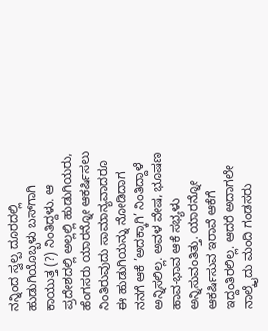ನನ್ನಿಂದ ಸ್ವಲ್ಪ ದೂರದಲ್ಲಿ ಹುಡುಗಿಯೊಬ್ಬಳು ಬಸ್‌ಗಾಗಿ ಕಾಯುತ್ತ (?) ನಿಂತಿದ್ದಳು. ಆ ಪ್ರದೇಶದಲ್ಲಿ ಅಲ್ಲಲ್ಲಿ ಹುಡುಗಿಯರು, ಹೆಂಗಸರು ಯಾರನ್ನೋ ಆಕರ್ಷಿಸಲು ನಿಂತಿರುವುದು ಸಾಮಾನ್ಯವಾದರೂ ಈ ಹುಡುಗಿಯನ್ನು ನೋಡಿದಾಗ ನನಗೆ ಆಕೆ ’ಅದಕ್ಕಾಗಿ’ ನಿಂತಿದ್ದಾಳೆ ಅನ್ನಿಸಲಿಲ್ಲ. ಅವಳ ವೇಷ, ಭೂಷಣ ಹಾವ-ಭಾವ ಆಕೆ ಸಭ್ಯಳು ಅನ್ನಿಸುವಂತಿತ್ತು. ಯಾರನ್ನೋ ಆಕರ್ಷಿಸುವ ಇರಾವೆ ಆಕೆಗೆ ಇದ್ದಂತಿರಲಿಲ್ಲ. ಆದರೆ ಅದಾಗಲೇ ನಾಲ್ಕೈದು ಮಂದಿ ಗಂಡಸರು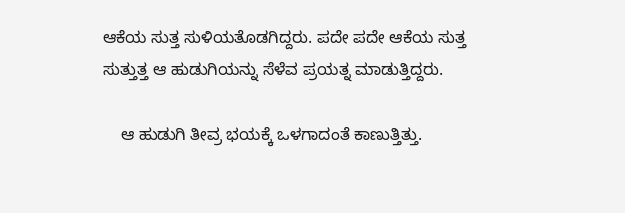ಆಕೆಯ ಸುತ್ತ ಸುಳಿಯತೊಡಗಿದ್ದರು. ಪದೇ ಪದೇ ಆಕೆಯ ಸುತ್ತ ಸುತ್ತುತ್ತ ಆ ಹುಡುಗಿಯನ್ನು ಸೆಳೆವ ಪ್ರಯತ್ನ ಮಾಡುತ್ತಿದ್ದರು.

    ಆ ಹುಡುಗಿ ತೀವ್ರ ಭಯಕ್ಕೆ ಒಳಗಾದಂತೆ ಕಾಣುತ್ತಿತ್ತು.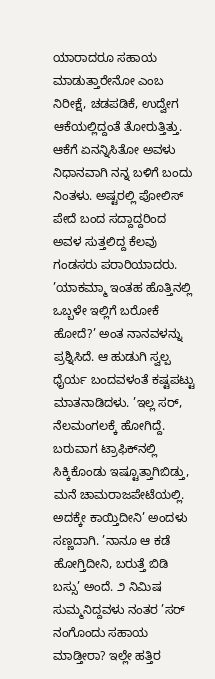ಯಾರಾದರೂ ಸಹಾಯ ಮಾಡುತ್ತಾರೇನೋ ಎಂಬ ನಿರೀಕ್ಷೆ, ಚಡಪಡಿಕೆ, ಉದ್ವೇಗ ಆಕೆಯಲ್ಲಿದ್ದಂತೆ ತೋರುತ್ತಿತ್ತು. ಆಕೆಗೆ ಏನನ್ನಿಸಿತೋ ಅವಳು ನಿಧಾನವಾಗಿ ನನ್ನ ಬಳಿಗೆ ಬಂದು ನಿಂತಳು. ಅಷ್ಟರಲ್ಲಿ ಪೋಲಿಸ್ ಪೇದೆ ಬಂದ ಸದ್ದಾದ್ದರಿಂದ ಅವಳ ಸುತ್ತಲಿದ್ದ ಕೆಲವು ಗಂಡಸರು ಪರಾರಿಯಾದರು. ’ಯಾಕಮ್ಮಾ ಇಂತಹ ಹೊತ್ತಿನಲ್ಲಿ ಒಬ್ಬಳೇ ಇಲ್ಲಿಗೆ ಬರೋಕೆ ಹೋದೆ?’ ಅಂತ ನಾನವಳನ್ನು ಪ್ರಶ್ನಿಸಿದೆ. ಆ ಹುಡುಗಿ ಸ್ವಲ್ಪ ಧೈರ್ಯ ಬಂದವಳಂತೆ ಕಷ್ಟಪಟ್ಟು ಮಾತನಾಡಿದಳು. ’ಇಲ್ಲ ಸರ್, ನೆಲಮಂಗಲಕ್ಕೆ ಹೋಗಿದ್ದೆ. ಬರುವಾಗ ಟ್ರಾಫಿಕ್‌ನಲ್ಲಿ ಸಿಕ್ಕಿಕೊಂಡು ಇಷ್ಟೂತ್ತಾಗಿಬಿಡ್ತು, ಮನೆ ಚಾಮರಾಜಪೇಟೆಯಲ್ಲಿ. ಅದಕ್ಕೇ ಕಾಯ್ತಿದೀನಿ’ ಅಂದಳು ಸಣ್ಣದಾಗಿ. ’ನಾನೂ ಆ ಕಡೆ ಹೋಗ್ತಿದೀನಿ, ಬರುತ್ತೆ ಬಿಡಿ ಬಸ್ಸು’ ಅಂದೆ. ೨ ನಿಮಿಷ ಸುಮ್ಮನಿದ್ದವಳು ನಂತರ ’ಸರ್ ನಂಗೊಂದು ಸಹಾಯ ಮಾಡ್ತೀರಾ? ಇಲ್ಲೇ ಹತ್ತಿರ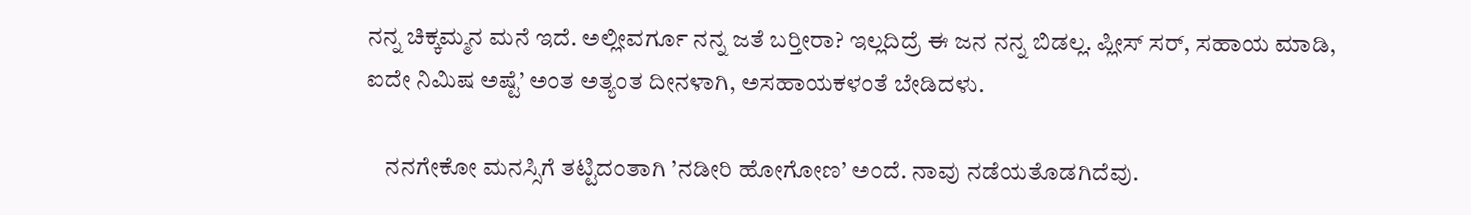ನನ್ನ ಚಿಕ್ಕಮ್ಮನ ಮನೆ ಇದೆ. ಅಲ್ಲೀವರ್ಗೂ ನನ್ನ ಜತೆ ಬರ್‍ತೀರಾ? ಇಲ್ಲದಿದ್ರೆ ಈ ಜನ ನನ್ನ ಬಿಡಲ್ಲ. ಪ್ಲೀಸ್ ಸರ್, ಸಹಾಯ ಮಾಡಿ, ಐದೇ ನಿಮಿಷ ಅಷ್ಟೆ’ ಅಂತ ಅತ್ಯಂತ ದೀನಳಾಗಿ, ಅಸಹಾಯಕಳಂತೆ ಬೇಡಿದಳು.

    ನನಗೇಕೋ ಮನಸ್ಸಿಗೆ ತಟ್ಟಿದಂತಾಗಿ ’ನಡೀರಿ ಹೋಗೋಣ’ ಅಂದೆ. ನಾವು ನಡೆಯತೊಡಗಿದೆವು.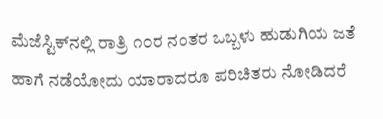ಮೆಜೆಸ್ಟಿಕ್‌ನಲ್ಲಿ ರಾತ್ರಿ ೧೦ರ ನಂತರ ಒಬ್ಬಳು ಹುಡುಗಿಯ ಜತೆ ಹಾಗೆ ನಡೆಯೋದು ಯಾರಾದರೂ ಪರಿಚಿತರು ನೋಡಿದರೆ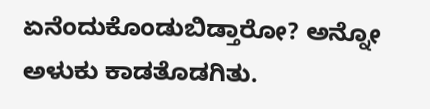ಏನೆಂದುಕೊಂಡುಬಿಡ್ತಾರೋ? ಅನ್ನೋ ಅಳುಕು ಕಾಡತೊಡಗಿತು.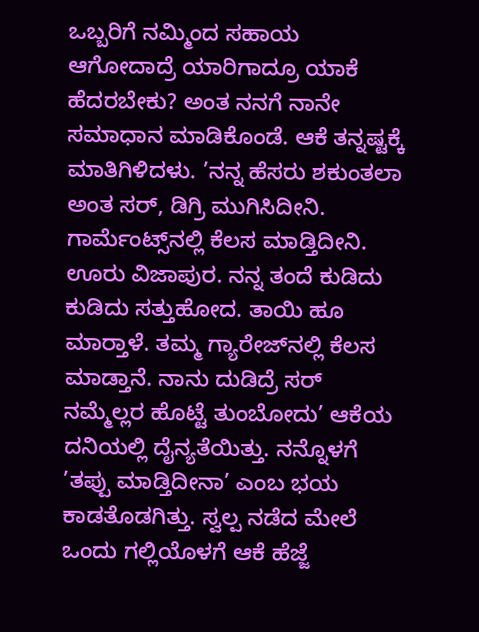ಒಬ್ಬರಿಗೆ ನಮ್ಮಿಂದ ಸಹಾಯ ಆಗೋದಾದ್ರೆ ಯಾರಿಗಾದ್ರೂ ಯಾಕೆ ಹೆದರಬೇಕು? ಅಂತ ನನಗೆ ನಾನೇ ಸಮಾಧಾನ ಮಾಡಿಕೊಂಡೆ. ಆಕೆ ತನ್ನಷ್ಟಕ್ಕೆ ಮಾತಿಗಿಳಿದಳು. ’ನನ್ನ ಹೆಸರು ಶಕುಂತಲಾ ಅಂತ ಸರ್, ಡಿಗ್ರಿ ಮುಗಿಸಿದೀನಿ. ಗಾರ್ಮೆಂಟ್ಸ್‌ನಲ್ಲಿ ಕೆಲಸ ಮಾಡ್ತಿದೀನಿ. ಊರು ವಿಜಾಪುರ. ನನ್ನ ತಂದೆ ಕುಡಿದು ಕುಡಿದು ಸತ್ತುಹೋದ. ತಾಯಿ ಹೂ ಮಾರ್‍ತಾಳೆ. ತಮ್ಮ ಗ್ಯಾರೇಜ್‌ನಲ್ಲಿ ಕೆಲಸ ಮಾಡ್ತಾನೆ. ನಾನು ದುಡಿದ್ರೆ ಸರ್ ನಮ್ಮೆಲ್ಲರ ಹೊಟ್ಟೆ ತುಂಬೋದು’ ಆಕೆಯ ದನಿಯಲ್ಲಿ ದೈನ್ಯತೆಯಿತ್ತು. ನನ್ನೊಳಗೆ ’ತಪ್ಪು ಮಾಡ್ತಿದೀನಾ’ ಎಂಬ ಭಯ ಕಾಡತೊಡಗಿತ್ತು. ಸ್ವಲ್ಪ ನಡೆದ ಮೇಲೆ ಒಂದು ಗಲ್ಲಿಯೊಳಗೆ ಆಕೆ ಹೆಜ್ಜೆ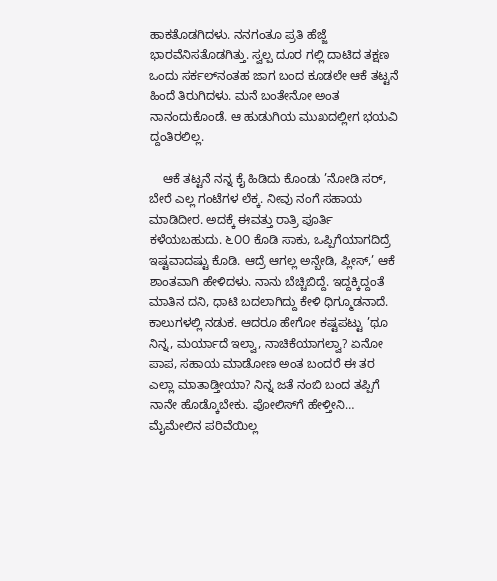ಹಾಕತೊಡಗಿದಳು. ನನಗಂತೂ ಪ್ರತಿ ಹೆಜ್ಜೆ ಭಾರವೆನಿಸತೊಡಗಿತ್ತು. ಸ್ವಲ್ಪ ದೂರ ಗಲ್ಲಿ ದಾಟಿದ ತಕ್ಷಣ ಒಂದು ಸರ್ಕಲ್‌ನಂತಹ ಜಾಗ ಬಂದ ಕೂಡಲೇ ಆಕೆ ತಟ್ಟನೆ ಹಿಂದೆ ತಿರುಗಿದಳು. ಮನೆ ಬಂತೇನೋ ಅಂತ ನಾನಂದುಕೊಂಡೆ. ಆ ಹುಡುಗಿಯ ಮುಖದಲ್ಲೀಗ ಭಯವಿ ದ್ದಂತಿರಲಿಲ್ಲ.

    ಆಕೆ ತಟ್ಟನೆ ನನ್ನ ಕೈ ಹಿಡಿದು ಕೊಂಡು ’ನೋಡಿ ಸರ್, ಬೇರೆ ಎಲ್ಲ ಗಂಟೆಗಳ ಲೆಕ್ಕ. ನೀವು ನಂಗೆ ಸಹಾಯ ಮಾಡಿದೀರ. ಅದಕ್ಕೆ ಈವತ್ತು ರಾತ್ರಿ ಪೂರ್ತಿ ಕಳೆಯಬಹುದು. ೬೦೦ ಕೊಡಿ ಸಾಕು, ಒಪ್ಪಿಗೆಯಾಗದಿದ್ರೆ ಇಷ್ಟವಾದಷ್ಟು ಕೊಡಿ. ಆದ್ರೆ ಆಗಲ್ಲ ಅನ್ಬೇಡಿ, ಪ್ಲೀಸ್,’ ಆಕೆ ಶಾಂತವಾಗಿ ಹೇಳಿದಳು. ನಾನು ಬೆಚ್ಚಿಬಿದ್ದೆ. ಇದ್ದಕ್ಕಿದ್ದಂತೆ ಮಾತಿನ ದನಿ, ಧಾಟಿ ಬದಲಾಗಿದ್ದು ಕೇಳಿ ಧಿಗ್ಮೂಡನಾದೆ. ಕಾಲುಗಳಲ್ಲಿ ನಡುಕ. ಆದರೂ ಹೇಗೋ ಕಷ್ಟಪಟ್ಟು ’ಥೂ ನಿನ್ನ, ಮರ್ಯಾದೆ ಇಲ್ವಾ, ನಾಚಿಕೆಯಾಗಲ್ವಾ? ಏನೋ ಪಾಪ, ಸಹಾಯ ಮಾಡೋಣ ಅಂತ ಬಂದರೆ ಈ ತರ ಎಲ್ಲಾ ಮಾತಾಡ್ತೀಯಾ? ನಿನ್ನ ಜತೆ ನಂಬಿ ಬಂದ ತಪ್ಪಿಗೆ ನಾನೇ ಹೊಡ್ಕೊಬೇಕು. ಪೋಲಿಸ್‌ಗೆ ಹೇಳ್ತೀನಿ… ಮೈಮೇಲಿನ ಪರಿವೆಯಿಲ್ಲ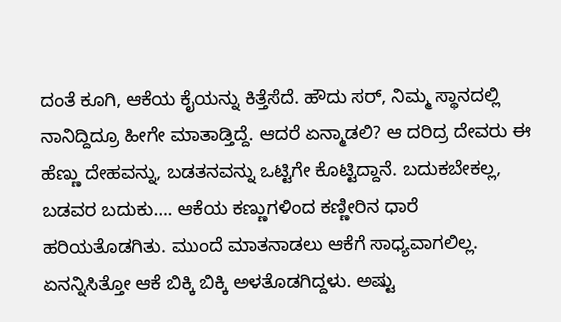ದಂತೆ ಕೂಗಿ, ಆಕೆಯ ಕೈಯನ್ನು ಕಿತ್ತೆಸೆದೆ. ಹೌದು ಸರ್, ನಿಮ್ಮ ಸ್ಥಾನದಲ್ಲಿ ನಾನಿದ್ದಿದ್ರೂ ಹೀಗೇ ಮಾತಾಡ್ತಿದ್ದೆ. ಆದರೆ ಏನ್ಮಾಡಲಿ? ಆ ದರಿದ್ರ ದೇವರು ಈ ಹೆಣ್ಣು ದೇಹವನ್ನು, ಬಡತನವನ್ನು ಒಟ್ಟಿಗೇ ಕೊಟ್ಟಿದ್ದಾನೆ. ಬದುಕಬೇಕಲ್ಲ, ಬಡವರ ಬದುಕು…. ಆಕೆಯ ಕಣ್ಣುಗಳಿಂದ ಕಣ್ಣೀರಿನ ಧಾರೆ ಹರಿಯತೊಡಗಿತು. ಮುಂದೆ ಮಾತನಾಡಲು ಆಕೆಗೆ ಸಾಧ್ಯವಾಗಲಿಲ್ಲ. ಏನನ್ನಿಸಿತ್ತೋ ಆಕೆ ಬಿಕ್ಕಿ ಬಿಕ್ಕಿ ಅಳತೊಡಗಿದ್ದಳು. ಅಷ್ಟು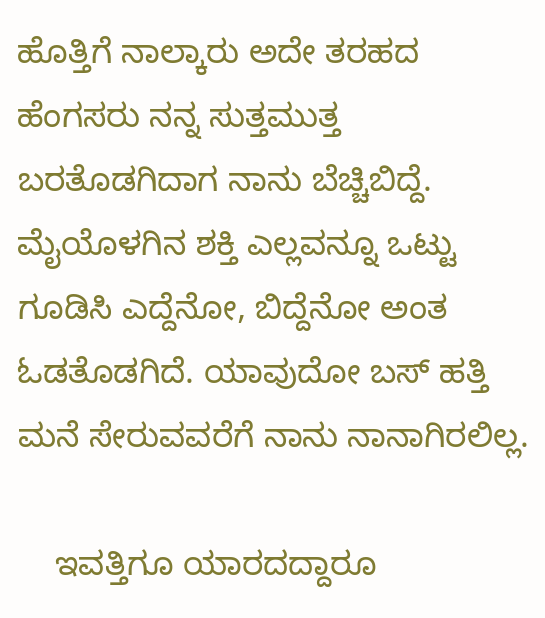ಹೊತ್ತಿಗೆ ನಾಲ್ಕಾರು ಅದೇ ತರಹದ ಹೆಂಗಸರು ನನ್ನ ಸುತ್ತಮುತ್ತ ಬರತೊಡಗಿದಾಗ ನಾನು ಬೆಚ್ಚಿಬಿದ್ದೆ. ಮೈಯೊಳಗಿನ ಶಕ್ತಿ ಎಲ್ಲವನ್ನೂ ಒಟ್ಟು ಗೂಡಿಸಿ ಎದ್ದೆನೋ, ಬಿದ್ದೆನೋ ಅಂತ ಓಡತೊಡಗಿದೆ. ಯಾವುದೋ ಬಸ್ ಹತ್ತಿ ಮನೆ ಸೇರುವವರೆಗೆ ನಾನು ನಾನಾಗಿರಲಿಲ್ಲ.

    ಇವತ್ತಿಗೂ ಯಾರದದ್ದಾರೂ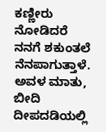ಕಣ್ಣೀರು ನೋಡಿದರೆ ನನಗೆ ಶಕುಂತಲೆ ನೆನಪಾಗುತ್ತಾಳೆ. ಅವಳ ಮಾತು, ಬೀದಿ ದೀಪದಡಿಯಲ್ಲಿ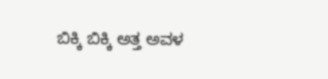ಬಿಕ್ಕಿ ಬಿಕ್ಕಿ ಅತ್ತ ಅವಳ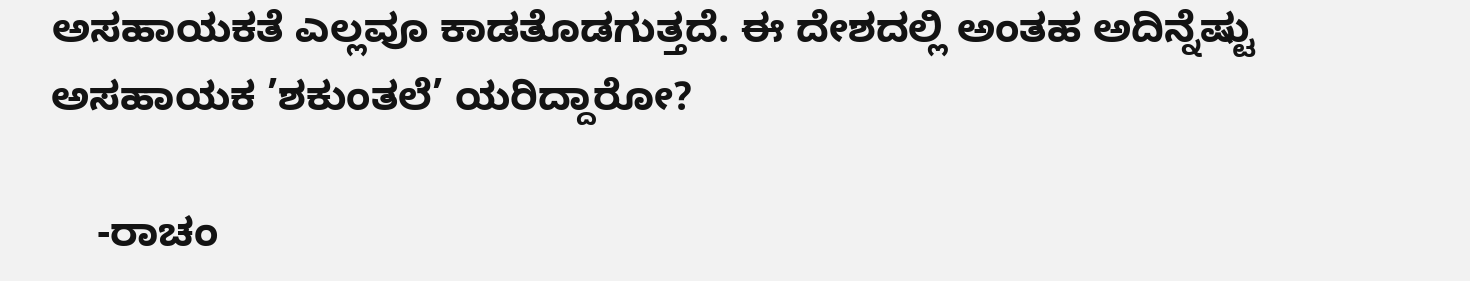ಅಸಹಾಯಕತೆ ಎಲ್ಲವೂ ಕಾಡತೊಡಗುತ್ತದೆ. ಈ ದೇಶದಲ್ಲಿ ಅಂತಹ ಅದಿನ್ನೆಷ್ಟು ಅಸಹಾಯಕ ’ಶಕುಂತಲೆ’ ಯರಿದ್ದಾರೋ?

    -ರಾಚಂ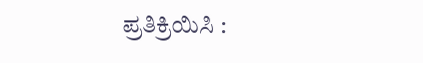ಪ್ರತಿಕ್ರಿಯಿಸಿ :